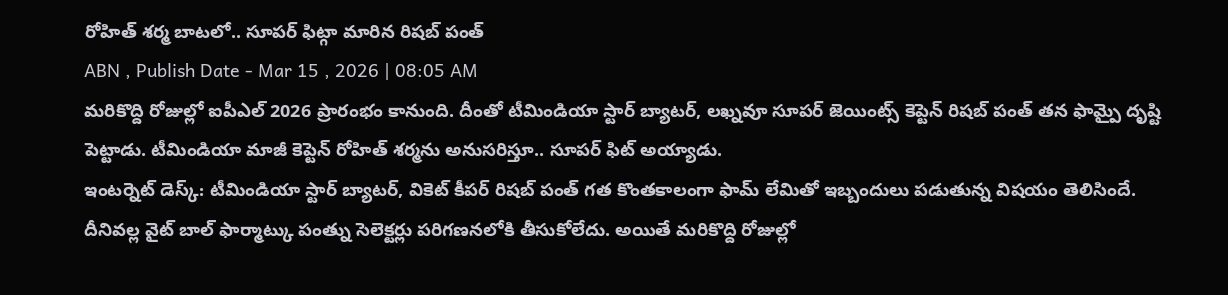రోహిత్ శర్మ బాటలో.. సూపర్ ఫిట్గా మారిన రిషబ్ పంత్
ABN , Publish Date - Mar 15 , 2026 | 08:05 AM
మరికొద్ది రోజుల్లో ఐపీఎల్ 2026 ప్రారంభం కానుంది. దీంతో టీమిండియా స్టార్ బ్యాటర్, లఖ్నవూ సూపర్ జెయింట్స్ కెప్టెన్ రిషబ్ పంత్ తన ఫామ్పై దృష్టి పెట్టాడు. టీమిండియా మాజీ కెప్టెన్ రోహిత్ శర్మను అనుసరిస్తూ.. సూపర్ ఫిట్ అయ్యాడు.
ఇంటర్నెట్ డెస్క్: టీమిండియా స్టార్ బ్యాటర్, వికెట్ కీపర్ రిషబ్ పంత్ గత కొంతకాలంగా ఫామ్ లేమితో ఇబ్బందులు పడుతున్న విషయం తెలిసిందే. దీనివల్ల వైట్ బాల్ ఫార్మాట్కు పంత్ను సెలెక్టర్లు పరిగణనలోకి తీసుకోలేదు. అయితే మరికొద్ది రోజుల్లో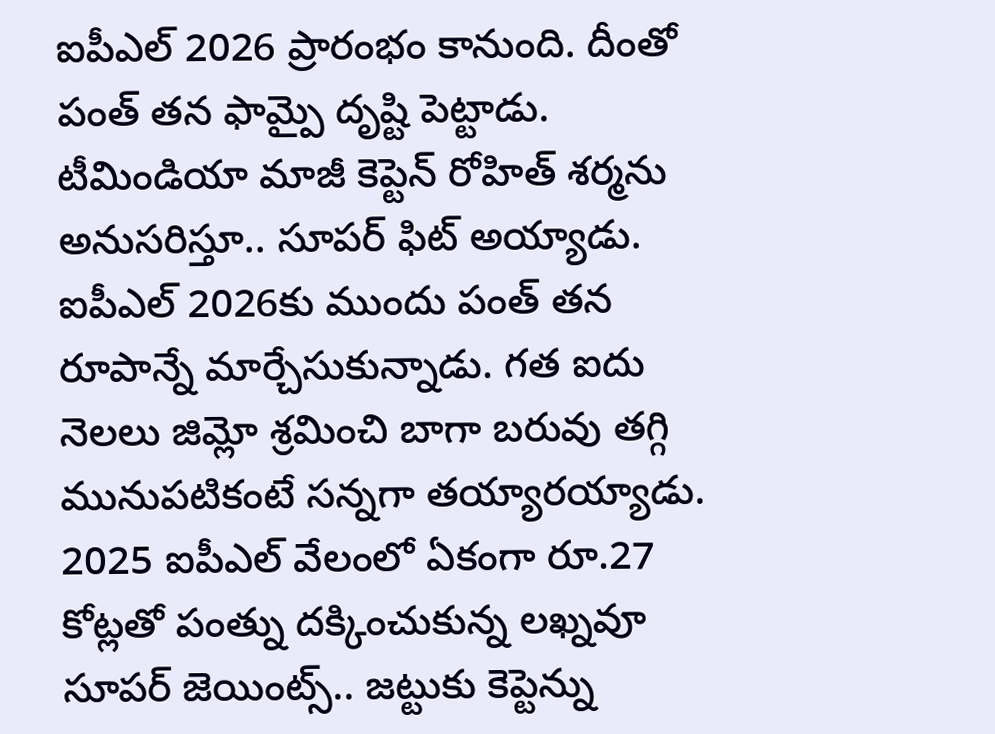ఐపీఎల్ 2026 ప్రారంభం కానుంది. దీంతో పంత్ తన ఫామ్పై దృష్టి పెట్టాడు. టీమిండియా మాజీ కెప్టెన్ రోహిత్ శర్మను అనుసరిస్తూ.. సూపర్ ఫిట్ అయ్యాడు.
ఐపీఎల్ 2026కు ముందు పంత్ తన రూపాన్నే మార్చేసుకున్నాడు. గత ఐదు నెలలు జిమ్లో శ్రమించి బాగా బరువు తగ్గి మునుపటికంటే సన్నగా తయ్యారయ్యాడు. 2025 ఐపీఎల్ వేలంలో ఏకంగా రూ.27 కోట్లతో పంత్ను దక్కించుకున్న లఖ్నవూ సూపర్ జెయింట్స్.. జట్టుకు కెప్టెన్ను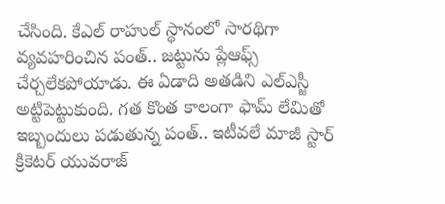చేసింది. కేఎల్ రాహుల్ స్థానంలో సారథిగా వ్యవహరించిన పంత్.. జట్టును ప్లేఆఫ్స్ చేర్చలేకపోయాడు. ఈ ఏడాది అతడిని ఎల్ఎస్జీ అట్టిపెట్టుకుంది. గత కొంత కాలంగా ఫామ్ లేమితో ఇబ్బందులు పడుతున్న పంత్.. ఇటీవలే మాజీ స్టార్ క్రికెటర్ యువరాజ్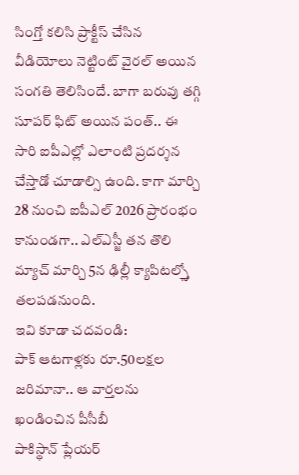సింగ్తో కలిసి ప్రాక్టీస్ చేసిన వీడియోలు నెట్టింట్ వైరల్ అయిన సంగతి తెలిసిందే. బాగా బరువు తగ్గి సూపర్ ఫిట్ అయిన పంత్.. ఈ సారి ఐపీఎల్లో ఎలాంటి ప్రదర్శన చేస్తాడో చూడాల్సి ఉంది. కాగా మార్చి 28 నుంచి ఐపీఎల్ 2026 ప్రారంభం కానుండగా.. ఎల్ఎస్జీ తన తొలి మ్యాచ్ మార్చి 5న ఢిల్లీ క్యాపిటల్స్తో తలపడనుంది.
ఇవి కూడా చదవండి:
పాక్ ఆటగాళ్లకు రూ.50లక్షల జరిమానా.. ఆ వార్తలను ఖండించిన పీసీబీ
పాకిస్థాన్ ప్లేయర్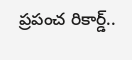ప్రపంచ రికార్డ్..